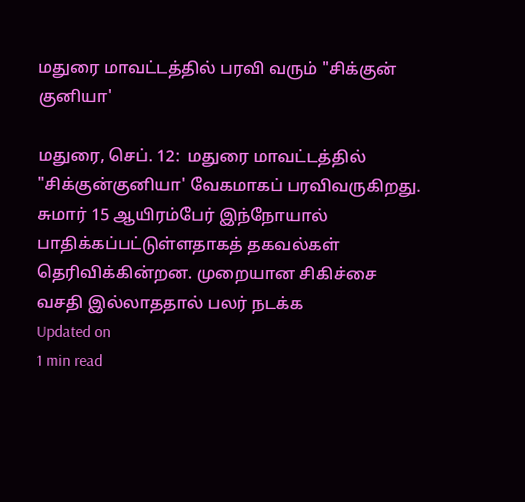மதுரை மாவட்டத்தில் பரவி வரும் "சிக்குன் குனியா'

மதுரை, செப். 12:  மதுரை மாவட்டத்தில் "சிக்குன்குனியா' வேகமாகப் பரவிவருகிறது. சுமார் 15 ஆயிரம்பேர் இந்நோயால் பாதிக்கப்பட்டுள்ளதாகத் தகவல்கள் தெரிவிக்கின்றன. முறையான சிகிச்சை வசதி இல்லாததால் பலர் நடக்க
Updated on
1 min read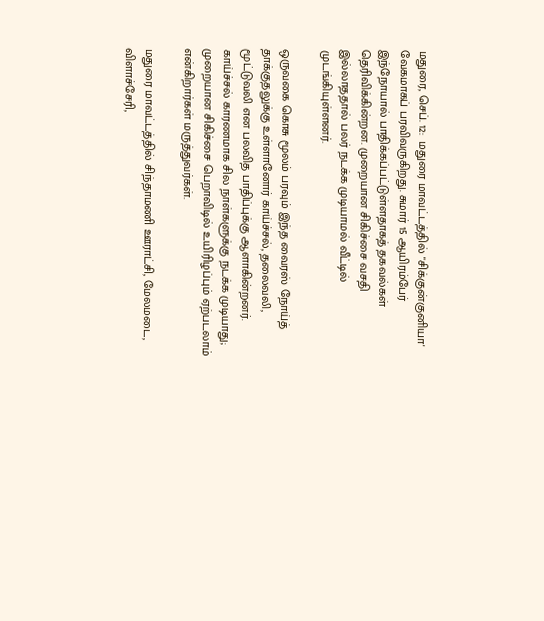மதுரை, செப். 12:  மதுரை மாவட்டத்தில் "சிக்குன்குனியா' வேகமாகப் பரவிவருகிறது. சுமார் 15 ஆயிரம்பேர் இந்நோயால் பாதிக்கப்பட்டுள்ளதாகத் தகவல்கள் தெரிவிக்கின்றன. முறையான சிகிச்சை வசதி இல்லாததால் பலர் நடக்க முடியாமல் வீட்டில் முடங்கியுள்ளனர்.

ஒருவகை கொசு மூலம் பரவும் இந்த வைரஸ் நோய்த் தாக்குதலுக்கு உள்ளானோர் காய்ச்சல், தலைவலி, மூட்டுவலி என பலவித பாதிப்புக்கு ஆளாகின்றனர். காய்ச்சல் காரணமாக சில நாள்களுக்கு நடக்க முடியாது; முறையான சிகிச்சை பெறாவிடில் உயிரிழப்பும் ஏற்படலாம் என்கிறார்கள் மருத்துவர்கள்.

மதுரை மாவட்டத்தில் சிந்தாமணி ஊராட்சி, மேலமடை, விளாச்சேரி,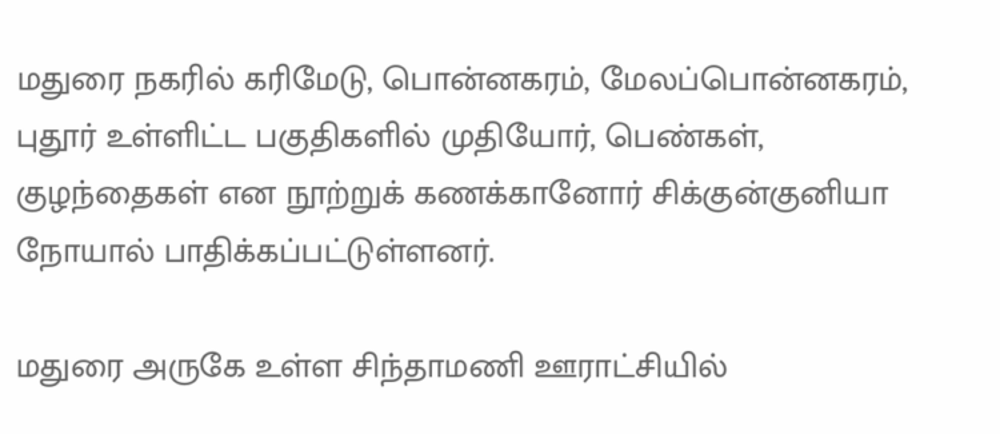மதுரை நகரில் கரிமேடு, பொன்னகரம், மேலப்பொன்னகரம், புதூர் உள்ளிட்ட பகுதிகளில் முதியோர், பெண்கள், குழந்தைகள் என நூற்றுக் கணக்கானோர் சிக்குன்குனியா நோயால் பாதிக்கப்பட்டுள்ளனர்.

மதுரை அருகே உள்ள சிந்தாமணி ஊராட்சியில்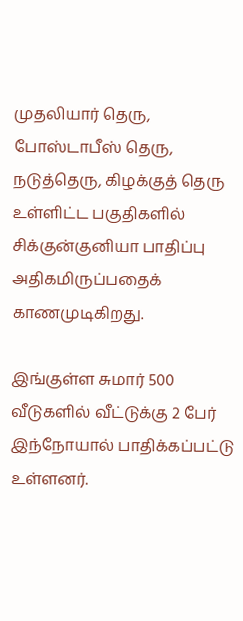முதலியார் தெரு, போஸ்டாபீஸ் தெரு, நடுத்தெரு, கிழக்குத் தெரு உள்ளிட்ட பகுதிகளில் சிக்குன்குனியா பாதிப்பு அதிகமிருப்பதைக் காணமுடிகிறது.

இங்குள்ள சுமார் 500 வீடுகளில் வீட்டுக்கு 2 பேர் இந்நோயால் பாதிக்கப்பட்டு உள்ளனர்.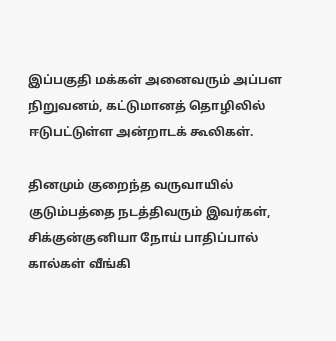இப்பகுதி மக்கள் அனைவரும் அப்பள நிறுவனம், கட்டுமானத் தொழிலில் ஈடுபட்டுள்ள அன்றாடக் கூலிகள்.

தினமும் குறைந்த வருவாயில் குடும்பத்தை நடத்திவரும் இவர்கள், சிக்குன்குனியா நோய் பாதிப்பால் கால்கள் வீங்கி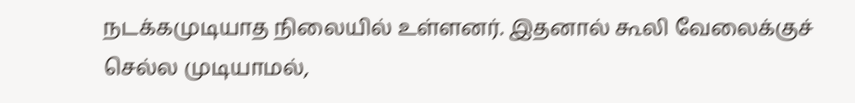நடக்கமுடியாத நிலையில் உள்ளனர். இதனால் கூலி வேலைக்குச் செல்ல முடியாமல்,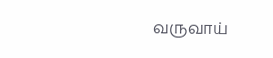வருவாய்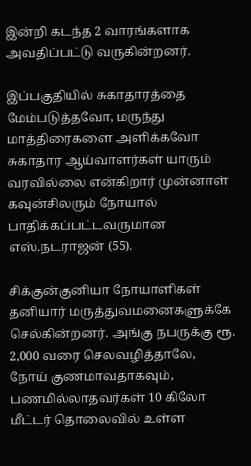இன்றி கடந்த 2 வாரங்களாக அவதிப்பட்டு வருகின்றனர்.

இப்பகுதியில் சுகாதாரத்தை மேம்படுத்தவோ, மருந்து மாத்திரைகளை அளிக்கவோ சுகாதார ஆய்வாளர்கள் யாரும் வரவில்லை என்கிறார் முன்னாள் கவுன்சிலரும் நோயால் பாதிக்கப்பட்டவருமான எஸ்.நடராஜன் (55).

சிக்குன்குனியா நோயாளிகள் தனியார் மருத்துவமனைகளுக்கே செல்கின்றனர். அங்கு நபருக்கு ரூ. 2,000 வரை செலவழித்தாலே, நோய் குணமாவதாகவும், பணமில்லாதவர்கள் 10 கிலோ மீட்டர் தொலைவில் உள்ள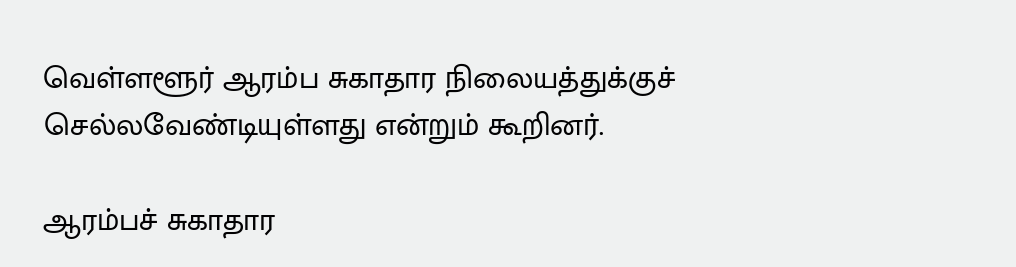வெள்ளளூர் ஆரம்ப சுகாதார நிலையத்துக்குச் செல்லவேண்டியுள்ளது என்றும் கூறினர்.

ஆரம்பச் சுகாதார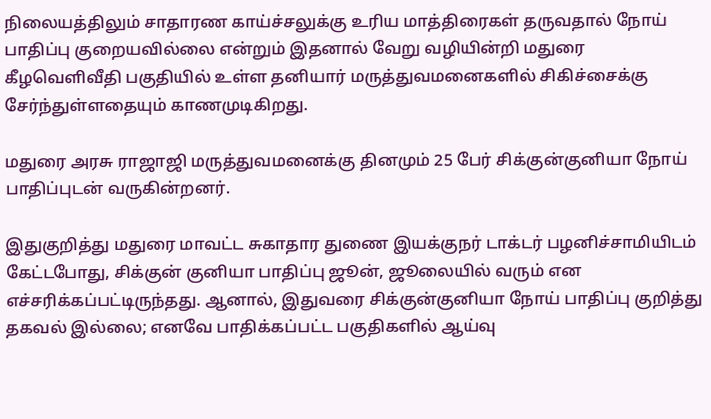நிலையத்திலும் சாதாரண காய்ச்சலுக்கு உரிய மாத்திரைகள் தருவதால் நோய் பாதிப்பு குறையவில்லை என்றும் இதனால் வேறு வழியின்றி மதுரை கீழவெளிவீதி பகுதியில் உள்ள தனியார் மருத்துவமனைகளில் சிகிச்சைக்கு சேர்ந்துள்ளதையும் காணமுடிகிறது.

மதுரை அரசு ராஜாஜி மருத்துவமனைக்கு தினமும் 25 பேர் சிக்குன்குனியா நோய் பாதிப்புடன் வருகின்றனர்.

இதுகுறித்து மதுரை மாவட்ட சுகாதார துணை இயக்குநர் டாக்டர் பழனிச்சாமியிடம் கேட்டபோது, சிக்குன் குனியா பாதிப்பு ஜூன், ஜூலையில் வரும் என எச்சரிக்கப்பட்டிருந்தது. ஆனால், இதுவரை சிக்குன்குனியா நோய் பாதிப்பு குறித்து தகவல் இல்லை; எனவே பாதிக்கப்பட்ட பகுதிகளில் ஆய்வு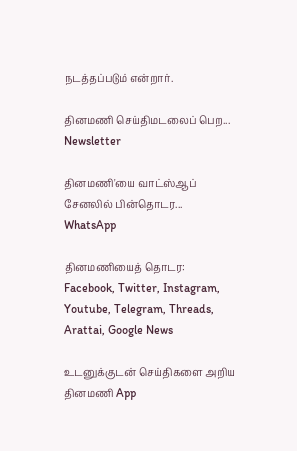நடத்தப்படும் என்றார்.

தினமணி செய்திமடலைப் பெற... Newsletter

தினமணி'யை வாட்ஸ்ஆப் சேனலில் பின்தொடர... WhatsApp

தினமணியைத் தொடர: Facebook, Twitter, Instagram, Youtube, Telegram, Threads, Arattai, Google News

உடனுக்குடன் செய்திகளை அறிய தினமணி App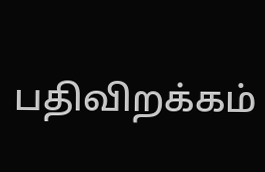பதிவிறக்கம்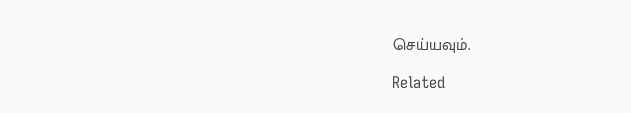செய்யவும்.

Related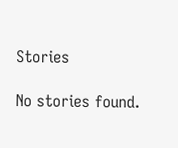Stories

No stories found.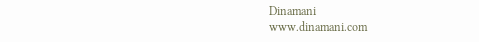Dinamani
www.dinamani.com